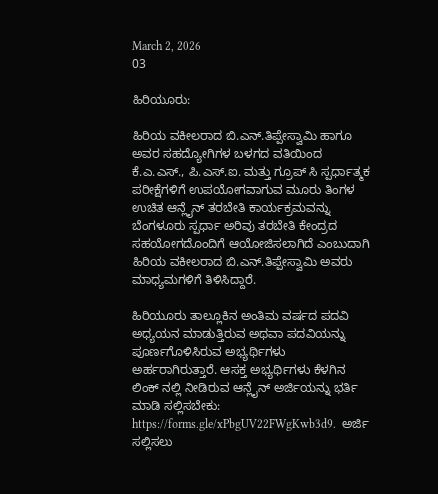March 2, 2026
03

ಹಿರಿಯೂರು:

ಹಿರಿಯ ವಕೀಲರಾದ ಬಿ.ಎನ್.ತಿಪ್ಪೇಸ್ವಾಮಿ ಹಾಗೂ ಅವರ ಸಹದ್ಯೋಗಿಗಳ ಬಳಗದ ವತಿಯಿಂದ ಕೆ.ಎ.ಎಸ್., ಪಿ.ಎಸ್.ಐ. ಮತ್ತು ಗ್ರೂಪ್ ಸಿ ಸ್ಪರ್ಧಾತ್ಮಕ ಪರೀಕ್ಷೆಗಳಿಗೆ ಉಪಯೋಗವಾಗುವ ಮೂರು ತಿಂಗಳ ಉಚಿತ ಆನ್ಲೈನ್ ತರಬೇತಿ ಕಾರ್ಯಕ್ರಮವನ್ನು ಬೆಂಗಳೂರು ಸ್ಪರ್ಧಾ ಅರಿವು ತರಬೇತಿ ಕೇಂದ್ರದ ಸಹಯೋಗದೊಂದಿಗೆ ಆಯೋಜಿಸಲಾಗಿದೆ ಎಂಬುದಾಗಿ ಹಿರಿಯ ವಕೀಲರಾದ ಬಿ.ಎನ್.ತಿಪ್ಪೇಸ್ವಾಮಿ ಅವರು ಮಾಧ್ಯಮಗಳಿಗೆ ತಿಳಿಸಿದ್ದಾರೆ.

ಹಿರಿಯೂರು ತಾಲ್ಲೂಕಿನ ಅಂತಿಮ ವರ್ಷದ ಪದವಿ ಅಧ್ಯಯನ ಮಾಡುತ್ತಿರುವ ಅಥವಾ ಪದವಿಯನ್ನು ಪೂರ್ಣಗೊಳಿಸಿರುವ ಅಭ್ಯರ್ಥಿಗಳು ಅರ್ಹರಾಗಿರುತ್ತಾರೆ. ಆಸಕ್ತ ಅಭ್ಯರ್ಥಿಗಳು ಕೆಳಗಿನ ಲಿಂಕ್ ನಲ್ಲಿ ನೀಡಿರುವ ಆನ್ಲೈನ್ ಅರ್ಜಿಯನ್ನು ಭರ್ತಿ ಮಾಡಿ ಸಲ್ಲಿಸಬೇಕು: https://forms.gle/xPbgUV22FWgKwb3d9.  ಅರ್ಜಿ ಸಲ್ಲಿಸಲು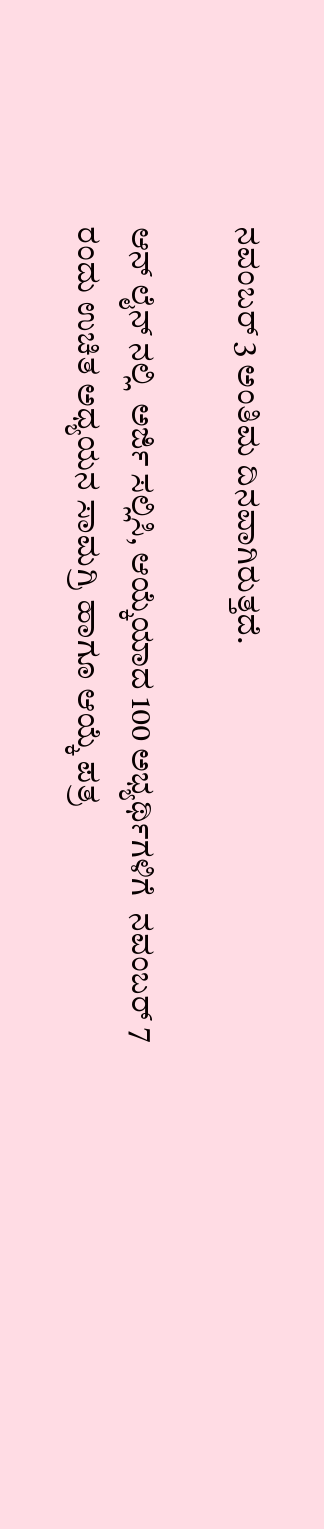ನವಂಬರ್ 3 ಅಂತಿಮ ದಿನವಾಗಿರುತ್ತದೆ.

ಆನ್ ಲೈನ್ ನಲ್ಲಿ  ಅರ್ಜಿ ಸಲ್ಲಿಸಿ, ಆಯ್ಕೆಯಾದ 100 ಅಭ್ಯರ್ಥಿಗಳಿಗೆ  ನವಂಬರ್ 7 ರಂದು ಉಚಿತ ಅಧ್ಯಯನ ಸಾಮಗ್ರಿ ಹಾಗೂ ಆಯ್ಕೆ ಪತ್ರ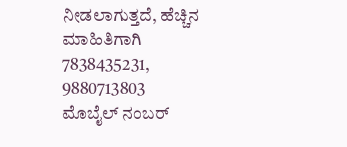ನೀಡಲಾಗುತ್ತದೆ, ಹೆಚ್ಚಿನ ಮಾಹಿತಿಗಾಗಿ   7838435231, 9880713803 ಮೊಬೈಲ್ ನಂಬರ್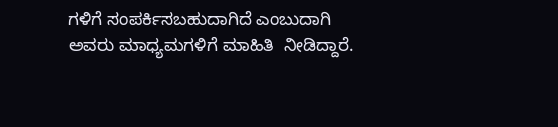ಗಳಿಗೆ ಸಂಪರ್ಕಿಸಬಹುದಾಗಿದೆ ಎಂಬುದಾಗಿ ಅವರು ಮಾಧ್ಯಮಗಳಿಗೆ ಮಾಹಿತಿ  ನೀಡಿದ್ದಾರೆ.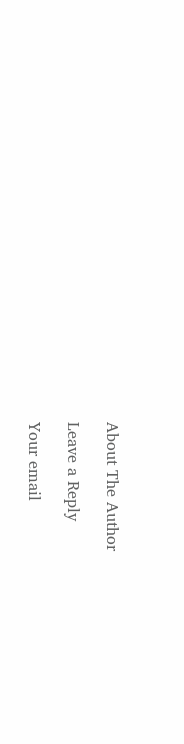About The Author

Leave a Reply

Your email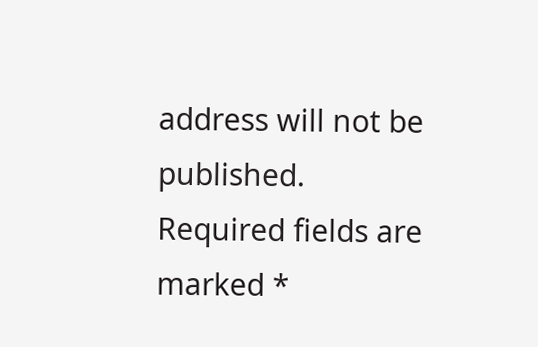address will not be published. Required fields are marked *